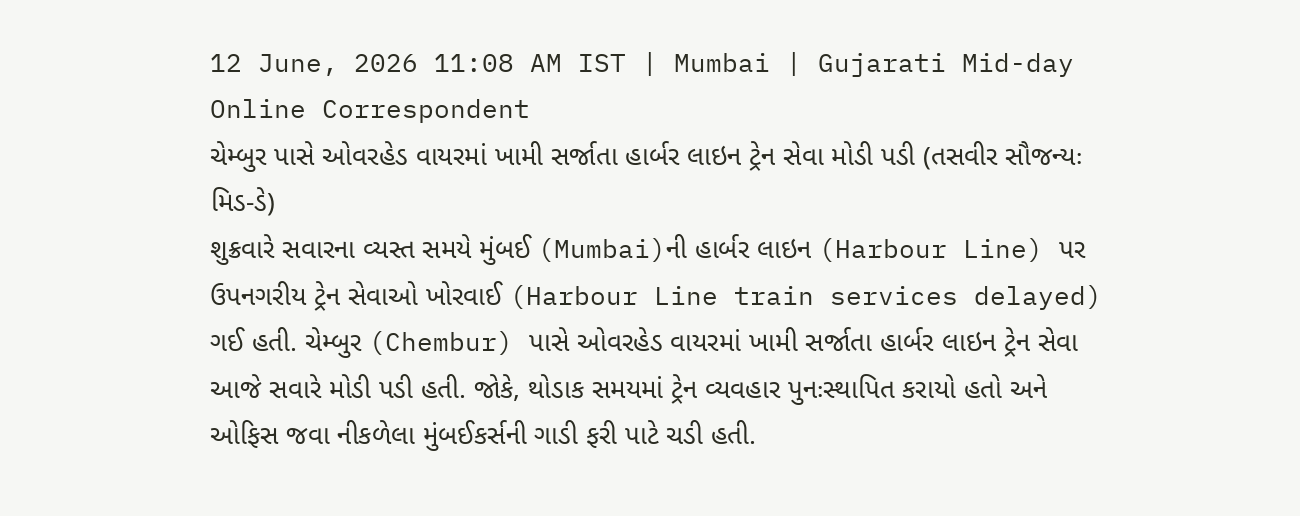12 June, 2026 11:08 AM IST | Mumbai | Gujarati Mid-day Online Correspondent
ચેમ્બુર પાસે ઓવરહેડ વાયરમાં ખામી સર્જાતા હાર્બર લાઇન ટ્રેન સેવા મોડી પડી (તસવીર સૌજન્યઃ મિડ-ડે)
શુક્રવારે સવારના વ્યસ્ત સમયે મુંબઈ (Mumbai)ની હાર્બર લાઇન (Harbour Line) પર ઉપનગરીય ટ્રેન સેવાઓ ખોરવાઈ (Harbour Line train services delayed) ગઈ હતી. ચેમ્બુર (Chembur) પાસે ઓવરહેડ વાયરમાં ખામી સર્જાતા હાર્બર લાઇન ટ્રેન સેવા આજે સવારે મોડી પડી હતી. જોકે, થોડાક સમયમાં ટ્રેન વ્યવહાર પુનઃસ્થાપિત કરાયો હતો અને ઓફિસ જવા નીકળેલા મુંબઈકર્સની ગાડી ફરી પાટે ચડી હતી.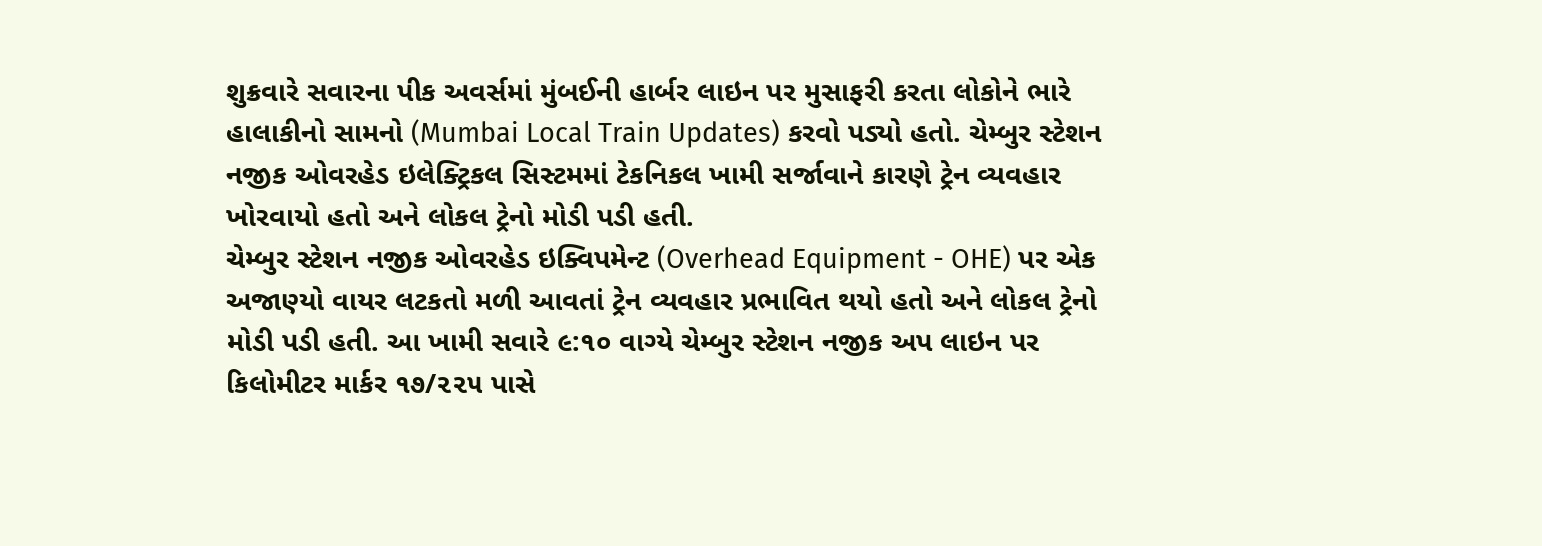શુક્રવારે સવારના પીક અવર્સમાં મુંબઈની હાર્બર લાઇન પર મુસાફરી કરતા લોકોને ભારે હાલાકીનો સામનો (Mumbai Local Train Updates) કરવો પડ્યો હતો. ચેમ્બુર સ્ટેશન નજીક ઓવરહેડ ઇલેક્ટ્રિકલ સિસ્ટમમાં ટેકનિકલ ખામી સર્જાવાને કારણે ટ્રેન વ્યવહાર ખોરવાયો હતો અને લોકલ ટ્રેનો મોડી પડી હતી.
ચેમ્બુર સ્ટેશન નજીક ઓવરહેડ ઇક્વિપમેન્ટ (Overhead Equipment - OHE) પર એક અજાણ્યો વાયર લટકતો મળી આવતાં ટ્રેન વ્યવહાર પ્રભાવિત થયો હતો અને લોકલ ટ્રેનો મોડી પડી હતી. આ ખામી સવારે ૯:૧૦ વાગ્યે ચેમ્બુર સ્ટેશન નજીક અપ લાઇન પર કિલોમીટર માર્કર ૧૭/૨૨૫ પાસે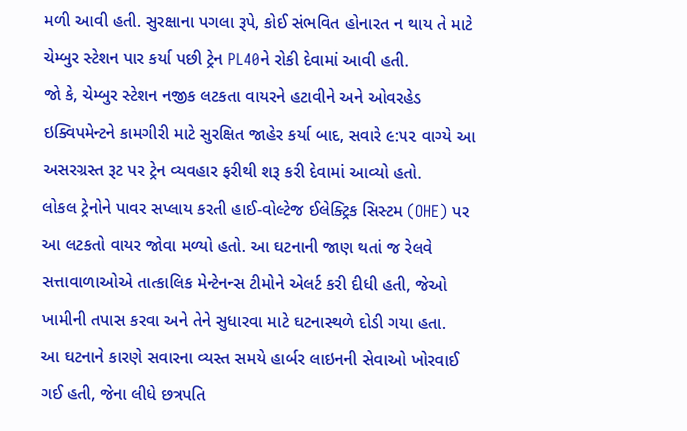મળી આવી હતી. સુરક્ષાના પગલા રૂપે, કોઈ સંભવિત હોનારત ન થાય તે માટે ચેમ્બુર સ્ટેશન પાર કર્યા પછી ટ્રેન PL40ને રોકી દેવામાં આવી હતી.
જો કે, ચેમ્બુર સ્ટેશન નજીક લટકતા વાયરને હટાવીને અને ઓવરહેડ ઇક્વિપમેન્ટને કામગીરી માટે સુરક્ષિત જાહેર કર્યા બાદ, સવારે ૯:૫૨ વાગ્યે આ અસરગ્રસ્ત રૂટ પર ટ્રેન વ્યવહાર ફરીથી શરૂ કરી દેવામાં આવ્યો હતો.
લોકલ ટ્રેનોને પાવર સપ્લાય કરતી હાઈ-વોલ્ટેજ ઈલેક્ટ્રિક સિસ્ટમ (OHE) પર આ લટકતો વાયર જોવા મળ્યો હતો. આ ઘટનાની જાણ થતાં જ રેલવે સત્તાવાળાઓએ તાત્કાલિક મેન્ટેનન્સ ટીમોને એલર્ટ કરી દીધી હતી, જેઓ ખામીની તપાસ કરવા અને તેને સુધારવા માટે ઘટનાસ્થળે દોડી ગયા હતા.
આ ઘટનાને કારણે સવારના વ્યસ્ત સમયે હાર્બર લાઇનની સેવાઓ ખોરવાઈ ગઈ હતી, જેના લીધે છત્રપતિ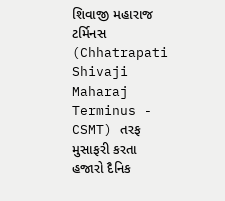શિવાજી મહારાજ ટર્મિનસ (Chhatrapati Shivaji Maharaj Terminus - CSMT) તરફ મુસાફરી કરતા હજારો દૈનિક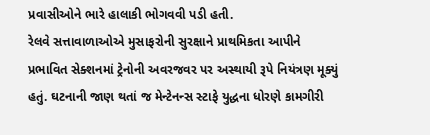પ્રવાસીઓને ભારે હાલાકી ભોગવવી પડી હતી.
રેલવે સત્તાવાળાઓએ મુસાફરોની સુરક્ષાને પ્રાથમિકતા આપીને પ્રભાવિત સેક્શનમાં ટ્રેનોની અવરજવર પર અસ્થાયી રૂપે નિયંત્રણ મૂક્યું હતું. ઘટનાની જાણ થતાં જ મેન્ટેનન્સ સ્ટાફે યુદ્ધના ધોરણે કામગીરી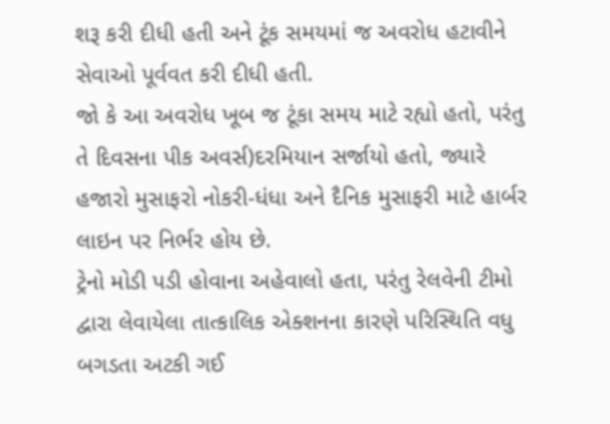શરૂ કરી દીધી હતી અને ટૂંક સમયમાં જ અવરોધ હટાવીને સેવાઓ પૂર્વવત કરી દીધી હતી.
જો કે આ અવરોધ ખૂબ જ ટૂંકા સમય માટે રહ્યો હતો, પરંતુ તે દિવસના પીક અવર્સ)દરમિયાન સર્જાયો હતો, જ્યારે હજારો મુસાફરો નોકરી-ધંધા અને દૈનિક મુસાફરી માટે હાર્બર લાઇન પર નિર્ભર હોય છે.
ટ્રેનો મોડી પડી હોવાના અહેવાલો હતા, પરંતુ રેલવેની ટીમો દ્વારા લેવાયેલા તાત્કાલિક એક્શનના કારણે પરિસ્થિતિ વધુ બગડતા અટકી ગઈ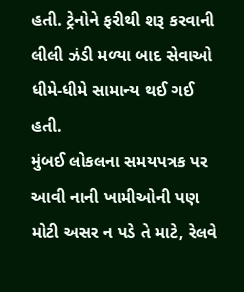હતી. ટ્રેનોને ફરીથી શરૂ કરવાની લીલી ઝંડી મળ્યા બાદ સેવાઓ ધીમે-ધીમે સામાન્ય થઈ ગઈ હતી.
મુંબઈ લોકલના સમયપત્રક પર આવી નાની ખામીઓની પણ મોટી અસર ન પડે તે માટે, રેલવે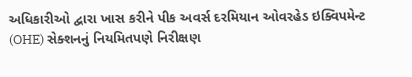અધિકારીઓ દ્વારા ખાસ કરીને પીક અવર્સ દરમિયાન ઓવરહેડ ઇક્વિપમેન્ટ (OHE) સેક્શનનું નિયમિતપણે નિરીક્ષણ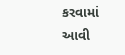કરવામાં આવી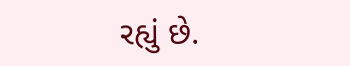રહ્યું છે.